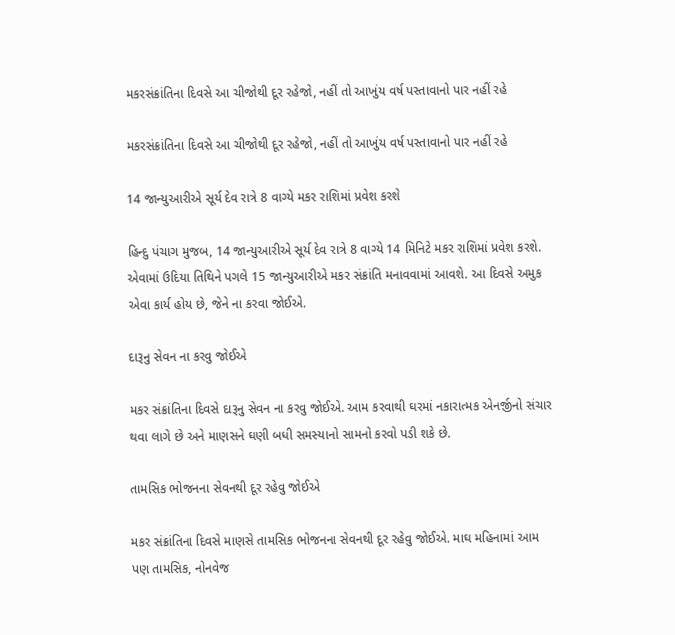મકરસંક્રાંતિના દિવસે આ ચીજોથી દૂર રહેજો, નહીં તો આખુંય વર્ષ પસ્તાવાનો પાર નહીં રહે

મકરસંક્રાંતિના દિવસે આ ચીજોથી દૂર રહેજો, નહીં તો આખુંય વર્ષ પસ્તાવાનો પાર નહીં રહે

14 જાન્યુઆરીએ સૂર્ય દેવ રાત્રે 8 વાગ્યે મકર રાશિમાં પ્રવેશ કરશે

હિન્દુ પંચાગ મુજબ, 14 જાન્યુઆરીએ સૂર્ય દેવ રાત્રે 8 વાગ્યે 14 મિનિટે મકર રાશિમાં પ્રવેશ કરશે. એવામાં ઉદિયા તિથિને પગલે 15 જાન્યુઆરીએ મકર સંક્રાંતિ મનાવવામાં આવશે. આ દિવસે અમુક એવા કાર્ય હોય છે, જેને ના કરવા જોઈએ.

દારૂનુ સેવન ના કરવુ જોઈએ

મકર સંક્રાંતિના દિવસે દારૂનુ સેવન ના કરવુ જોઈએ. આમ કરવાથી ઘરમાં નકારાત્મક એનર્જીનો સંચાર થવા લાગે છે અને માણસને ઘણી બધી સમસ્યાનો સામનો કરવો પડી શકે છે.

તામસિક ભોજનના સેવનથી દૂર રહેવુ જોઈએ

મકર સંક્રાંતિના દિવસે માણસે તામસિક ભોજનના સેવનથી દૂર રહેવુ જોઈએ. માઘ મહિનામાં આમ પણ તામસિક, નોનવેજ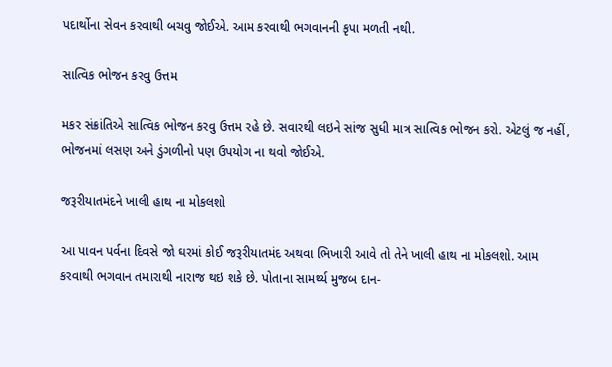પદાર્થોના સેવન કરવાથી બચવુ જોઈએ. આમ કરવાથી ભગવાનની કૃપા મળતી નથી.

સાત્વિક ભોજન કરવુ ઉત્તમ

મકર સંક્રાંતિએ સાત્વિક ભોજન કરવુ ઉત્તમ રહે છે. સવારથી લઇને સાંજ સુધી માત્ર સાત્વિક ભોજન કરો. એટલું જ નહીં, ભોજનમાં લસણ અને ડુંગળીનો પણ ઉપયોગ ના થવો જોઈએ.

જરૂરીયાતમંદને ખાલી હાથ ના મોકલશો

આ પાવન પર્વના દિવસે જો ઘરમાં કોઈ જરૂરીયાતમંદ અથવા ભિખારી આવે તો તેને ખાલી હાથ ના મોકલશો. આમ કરવાથી ભગવાન તમારાથી નારાજ થઇ શકે છે. પોતાના સામર્થ્ય મુજબ દાન-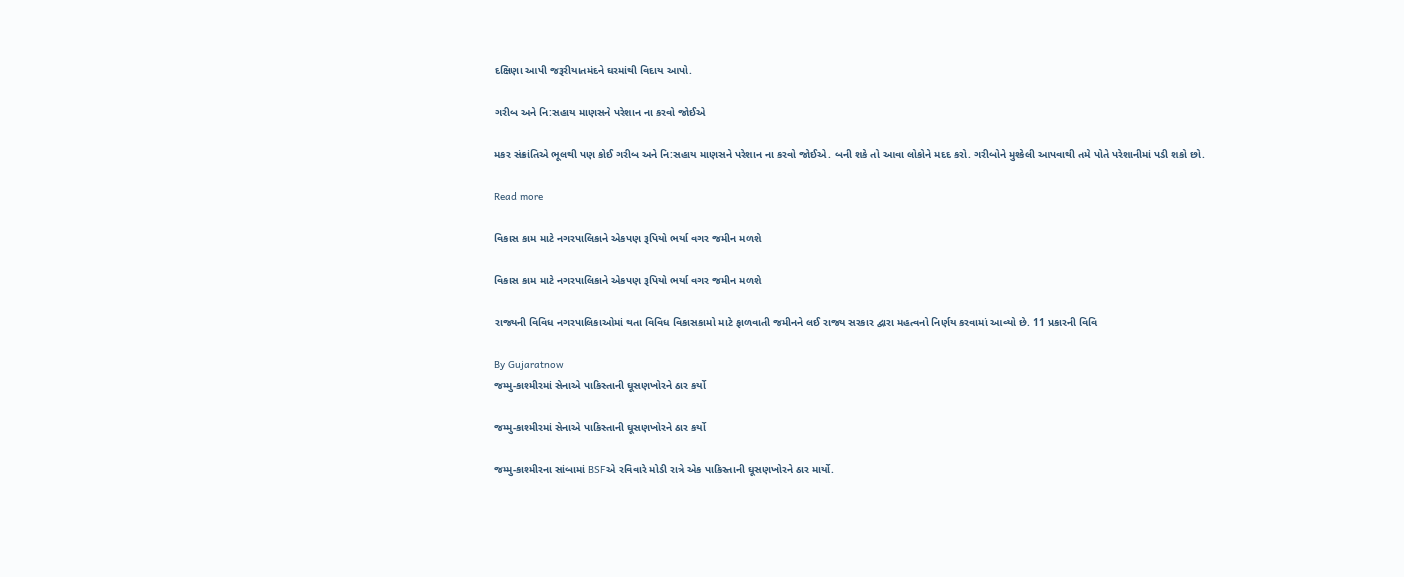દક્ષિણા આપી જરૂરીયાતમંદને ઘરમાંથી વિદાય આપો.

ગરીબ અને નિ:સહાય માણસને પરેશાન ના કરવો જોઈએ

મકર સંક્રાંતિએ ભૂલથી પણ કોઈ ગરીબ અને નિ:સહાય માણસને પરેશાન ના કરવો જોઈએ. બની શકે તો આવા લોકોને મદદ કરો. ગરીબોને મુશ્કેલી આપવાથી તમે પોતે પરેશાનીમાં પડી શકો છો.

Read more

વિકાસ કામ માટે નગરપાલિકાને એકપણ રૂપિયો ભર્યા વગર જમીન મળશે

વિકાસ કામ માટે નગરપાલિકાને એકપણ રૂપિયો ભર્યા વગર જમીન મળશે

રાજ્યની વિવિધ નગરપાલિકાઓમાં થતા વિવિધ વિકાસકામો માટે ફાળવાતી જમીનને લઈ રાજ્ય સરકાર દ્વારા મહત્વનો નિર્ણય કરવામાં આવ્યો છે. 11 પ્રકારની વિવિ

By Gujaratnow
જમ્મુ-કાશ્મીરમાં સેનાએ પાકિસ્તાની ઘૂસણખોરને ઠાર કર્યો

જમ્મુ-કાશ્મીરમાં સેનાએ પાકિસ્તાની ઘૂસણખોરને ઠાર કર્યો

જમ્મુ-કાશ્મીરના સાંબામાં BSFએ રવિવારે મોડી રાત્રે એક પાકિસ્તાની ઘૂસણખોરને ઠાર માર્યો.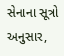સેનાના સૂત્રો અનુસાર,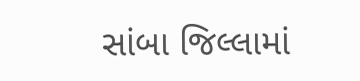સાંબા જિલ્લામાં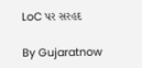LoC પર સરહદ

By Gujaratnow